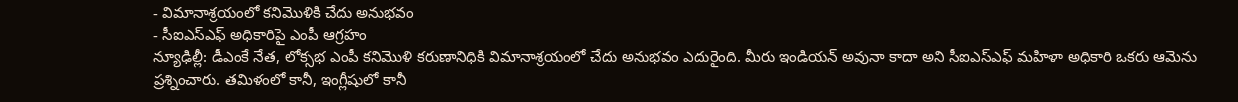- విమానాశ్రయంలో కనిమొళికి చేదు అనుభవం
- సీఐఎస్ఎఫ్ అధికారిపై ఎంపీ ఆగ్రహం
న్యూఢిల్లీ: డీఎంకే నేత, లోక్సభ ఎంపీ కనిమొళి కరుణానిధికి విమానాశ్రయంలో చేదు అనుభవం ఎదురైంది. మీరు ఇండియన్ అవునా కాదా అని సీఐఎస్ఎఫ్ మహిళా అధికారి ఒకరు ఆమెను ప్రశ్నించారు. తమిళంలో కానీ, ఇంగ్లీషులో కానీ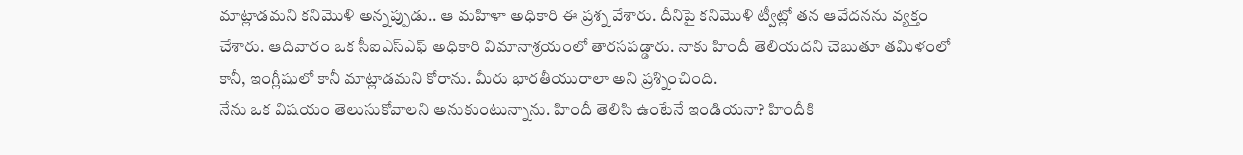మాట్లాడమని కనిమొళి అన్నప్పుడు.. ఆ మహిళా అధికారి ఈ ప్రశ్న వేశారు. దీనిపై కనిమొళి ట్వీట్లో తన ఆవేదనను వ్యక్తం చేశారు. ఆదివారం ఒక సీఐఎస్ఎఫ్ అధికారి విమానాశ్రయంలో తారసపడ్డారు. నాకు హిందీ తెలియదని చెబుతూ తమిళంలో కానీ, ఇంగ్లీషులో కానీ మాట్లాడమని కోరాను. మీరు భారతీయురాలా అని ప్రశ్నించింది.
నేను ఒక విషయం తెలుసుకోవాలని అనుకుంటున్నాను. హిందీ తెలిసి ఉంటేనే ఇండియనా? హిందీకి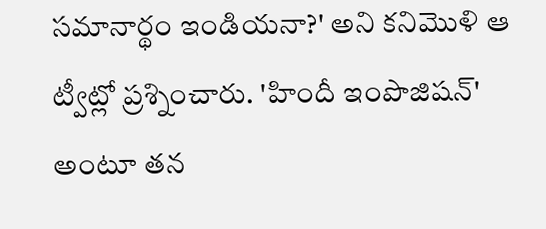సమానార్థం ఇండియనా?' అని కనిమొళి ఆ ట్వీట్లో ప్రశ్నించారు. 'హిందీ ఇంపొజిషన్' అంటూ తన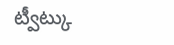ట్వీట్కు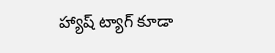హ్యాష్ ట్యాగ్ కూడా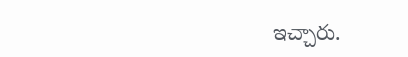ఇచ్చారు.